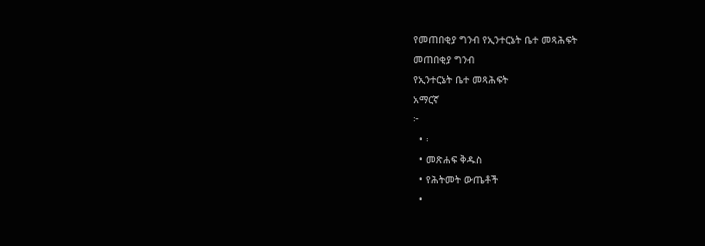የመጠበቂያ ግንብ የኢንተርኔት ቤተ መጻሕፍት
መጠበቂያ ግንብ
የኢንተርኔት ቤተ መጻሕፍት
አማርኛ
፦
  • ፡
  • መጽሐፍ ቅዱስ
  • የሕትመት ውጤቶች
  •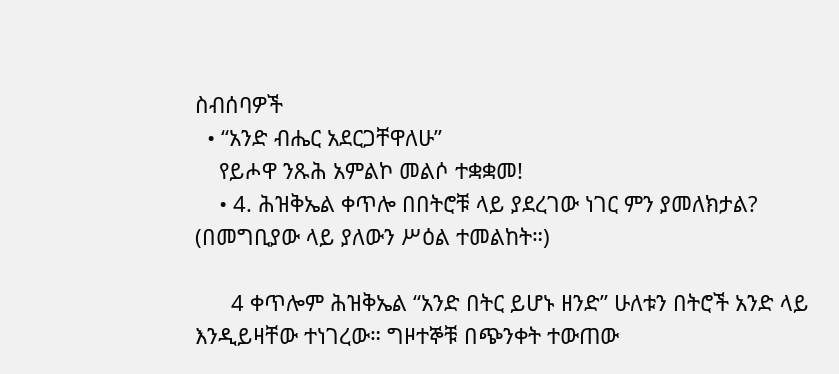ስብሰባዎች
  • “አንድ ብሔር አደርጋቸዋለሁ”
    የይሖዋ ንጹሕ አምልኮ መልሶ ተቋቋመ!
    • 4. ሕዝቅኤል ቀጥሎ በበትሮቹ ላይ ያደረገው ነገር ምን ያመለክታል? (በመግቢያው ላይ ያለውን ሥዕል ተመልከት።)

      4 ቀጥሎም ሕዝቅኤል “አንድ በትር ይሆኑ ዘንድ” ሁለቱን በትሮች አንድ ላይ እንዲይዛቸው ተነገረው። ግዞተኞቹ በጭንቀት ተውጠው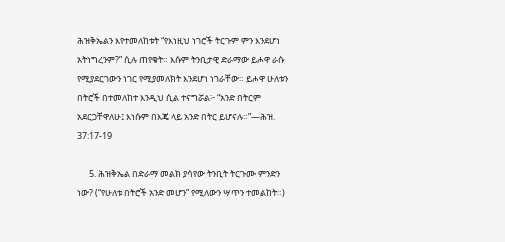ሕዝቅኤልን እየተመለከቱት “የእነዚህ ነገሮች ትርጉም ምን እንደሆነ አትነግረንም?” ሲሉ ጠየቁት። እሱም ትንቢታዊ ድራማው ይሖዋ ራሱ የሚያደርገውን ነገር የሚያመለክት እንደሆነ ነገራቸው። ይሖዋ ሁለቱን በትሮች በተመለከተ እንዲህ ሲል ተናግሯል፦ “አንድ በትርም አደርጋቸዋለሁ፤ እነሱም በእጄ ላይ አንድ በትር ይሆናሉ።”—ሕዝ. 37:17-19

      5. ሕዝቅኤል በድራማ መልክ ያሳየው ትንቢት ትርጉሙ ምንድን ነው? (“የሁለቱ በትሮች አንድ መሆን” የሚለውን ሣጥን ተመልከት።)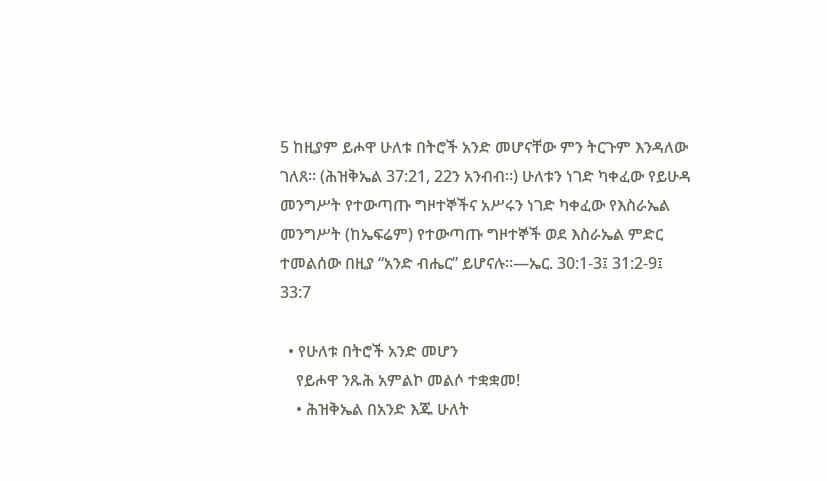5 ከዚያም ይሖዋ ሁለቱ በትሮች አንድ መሆናቸው ምን ትርጉም እንዳለው ገለጸ። (ሕዝቅኤል 37:21, 22ን አንብብ።) ሁለቱን ነገድ ካቀፈው የይሁዳ መንግሥት የተውጣጡ ግዞተኞችና አሥሩን ነገድ ካቀፈው የእስራኤል መንግሥት (ከኤፍሬም) የተውጣጡ ግዞተኞች ወደ እስራኤል ምድር ተመልሰው በዚያ “አንድ ብሔር” ይሆናሉ።—ኤር. 30:1-3፤ 31:2-9፤ 33:7

  • የሁለቱ በትሮች አንድ መሆን
    የይሖዋ ንጹሕ አምልኮ መልሶ ተቋቋመ!
    • ሕዝቅኤል በአንድ እጁ ሁለት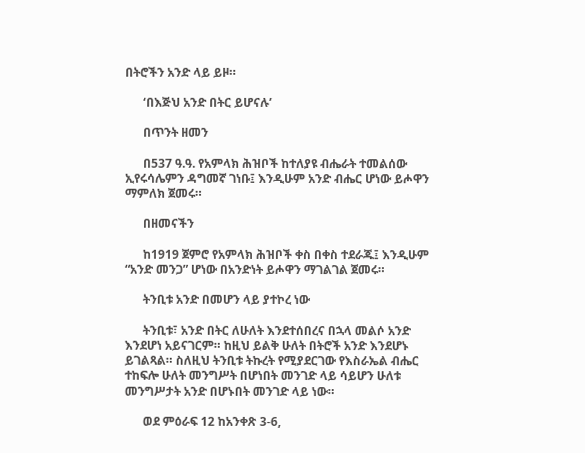በትሮችን አንድ ላይ ይዞ።

      ‘በእጅህ አንድ በትር ይሆናሉ’

      በጥንት ዘመን

      በ537 ዓ.ዓ. የአምላክ ሕዝቦች ከተለያዩ ብሔራት ተመልሰው ኢየሩሳሌምን ዳግመኛ ገነቡ፤ እንዲሁም አንድ ብሔር ሆነው ይሖዋን ማምለክ ጀመሩ።

      በዘመናችን

      ከ1919 ጀምሮ የአምላክ ሕዝቦች ቀስ በቀስ ተደራጁ፤ እንዲሁም “አንድ መንጋ” ሆነው በአንድነት ይሖዋን ማገልገል ጀመሩ።

      ትንቢቱ አንድ በመሆን ላይ ያተኮረ ነው

      ትንቢቱ፣ አንድ በትር ለሁለት እንደተሰበረና በኋላ መልሶ አንድ እንደሆነ አይናገርም። ከዚህ ይልቅ ሁለት በትሮች አንድ እንደሆኑ ይገልጻል። ስለዚህ ትንቢቱ ትኩረት የሚያደርገው የእስራኤል ብሔር ተከፍሎ ሁለት መንግሥት በሆነበት መንገድ ላይ ሳይሆን ሁለቱ መንግሥታት አንድ በሆኑበት መንገድ ላይ ነው።

      ወደ ምዕራፍ 12 ከአንቀጽ 3-6,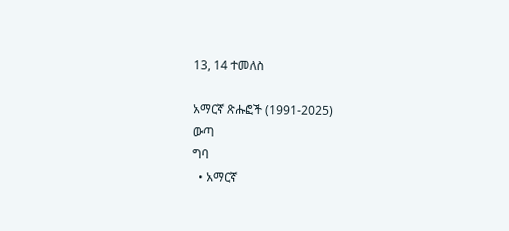13, 14 ተመለስ

አማርኛ ጽሑፎች (1991-2025)
ውጣ
ግባ
  • አማርኛ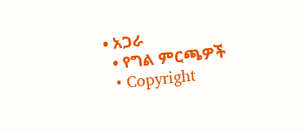• አጋራ
  • የግል ምርጫዎች
  • Copyright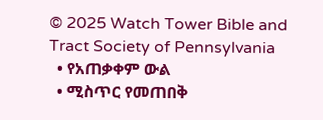© 2025 Watch Tower Bible and Tract Society of Pennsylvania
  • የአጠቃቀም ውል
  • ሚስጥር የመጠበቅ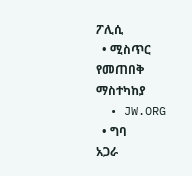ፖሊሲ
  • ሚስጥር የመጠበቅ ማስተካከያ
  • JW.ORG
  • ግባ
አጋራ